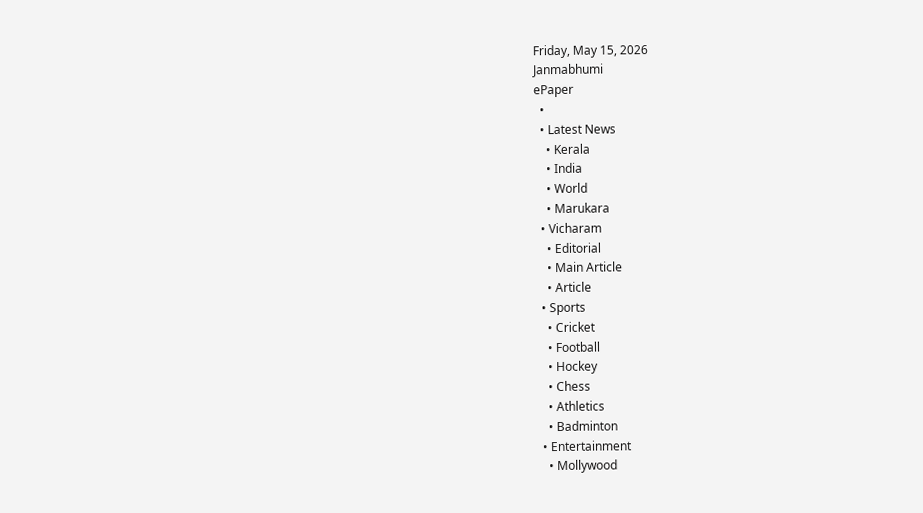Friday, May 15, 2026
Janmabhumi
ePaper
  •
  • Latest News
    • Kerala
    • India
    • World
    • Marukara
  • Vicharam
    • Editorial
    • Main Article
    • Article
  • Sports
    • Cricket
    • Football
    • Hockey
    • Chess
    • Athletics
    • Badminton
  • Entertainment
    • Mollywood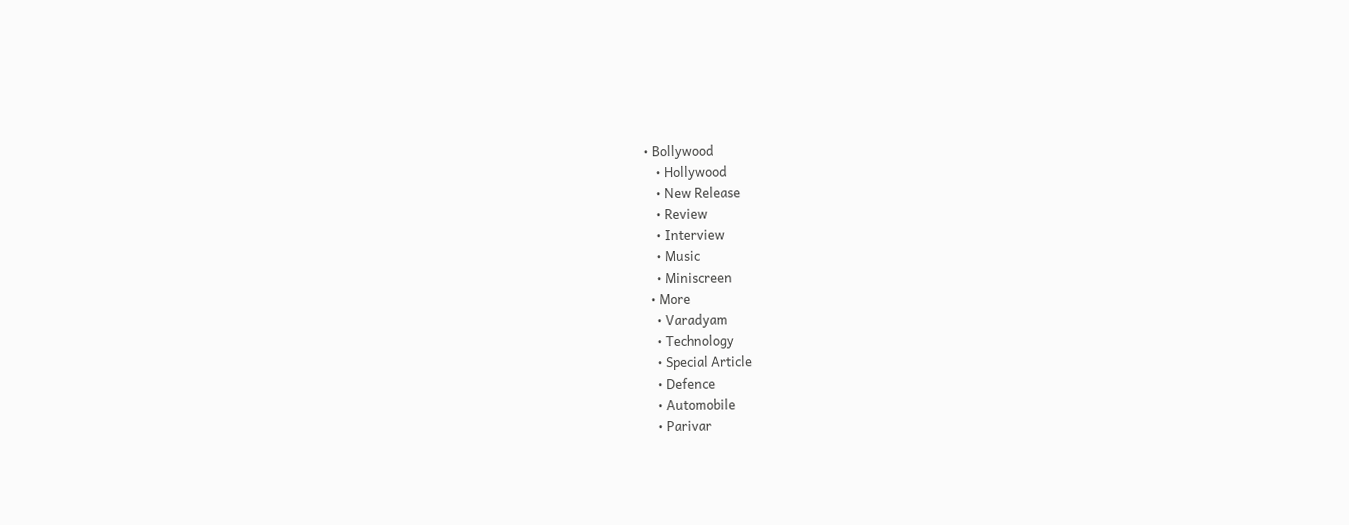• Bollywood
    • Hollywood
    • New Release
    • Review
    • Interview
    • Music
    • Miniscreen
  • More
    • Varadyam
    • Technology
    • Special Article
    • Defence
    • Automobile
    • Parivar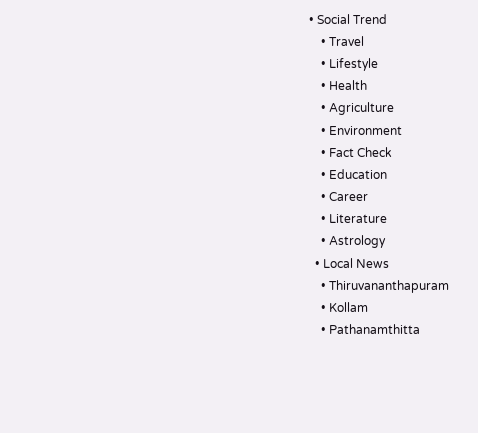• Social Trend
    • Travel
    • Lifestyle
    • Health
    • Agriculture
    • Environment
    • Fact Check
    • Education
    • Career
    • Literature
    • Astrology
  • Local News
    • Thiruvananthapuram
    • Kollam
    • Pathanamthitta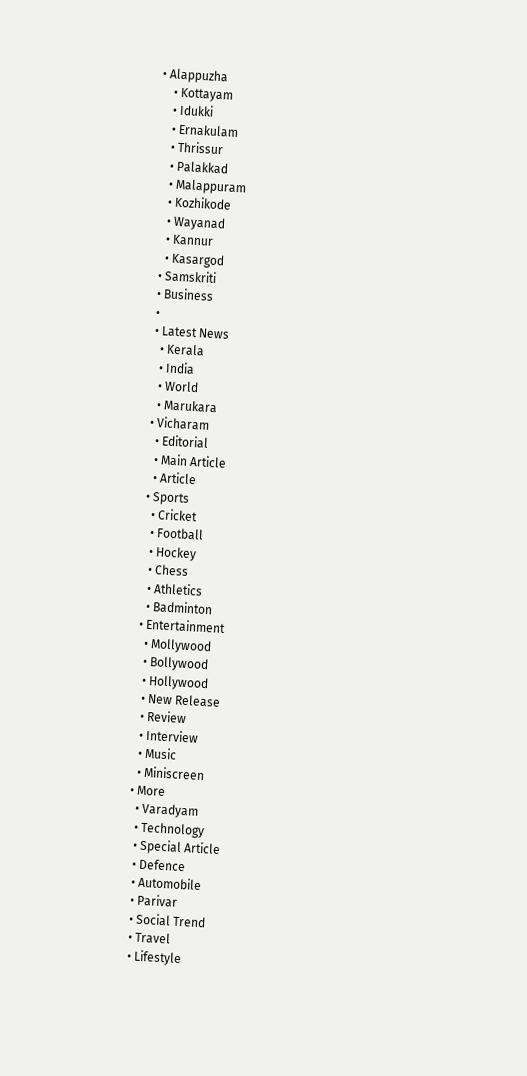• Alappuzha
    • Kottayam
    • Idukki
    • Ernakulam
    • Thrissur
    • Palakkad
    • Malappuram
    • Kozhikode
    • Wayanad
    • Kannur
    • Kasargod
  • Samskriti
  • Business
  •
  • Latest News
    • Kerala
    • India
    • World
    • Marukara
  • Vicharam
    • Editorial
    • Main Article
    • Article
  • Sports
    • Cricket
    • Football
    • Hockey
    • Chess
    • Athletics
    • Badminton
  • Entertainment
    • Mollywood
    • Bollywood
    • Hollywood
    • New Release
    • Review
    • Interview
    • Music
    • Miniscreen
  • More
    • Varadyam
    • Technology
    • Special Article
    • Defence
    • Automobile
    • Parivar
    • Social Trend
    • Travel
    • Lifestyle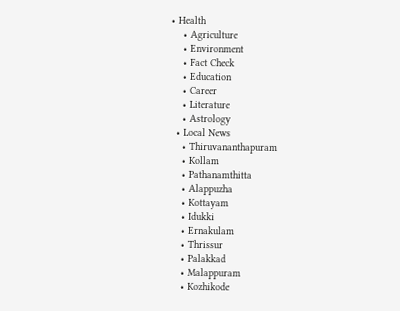• Health
    • Agriculture
    • Environment
    • Fact Check
    • Education
    • Career
    • Literature
    • Astrology
  • Local News
    • Thiruvananthapuram
    • Kollam
    • Pathanamthitta
    • Alappuzha
    • Kottayam
    • Idukki
    • Ernakulam
    • Thrissur
    • Palakkad
    • Malappuram
    • Kozhikode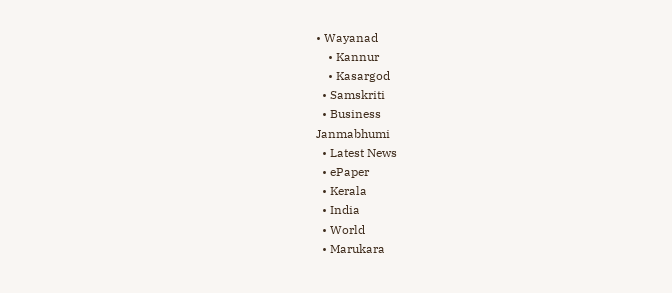• Wayanad
    • Kannur
    • Kasargod
  • Samskriti
  • Business
Janmabhumi
  • Latest News
  • ePaper
  • Kerala
  • India
  • World
  • Marukara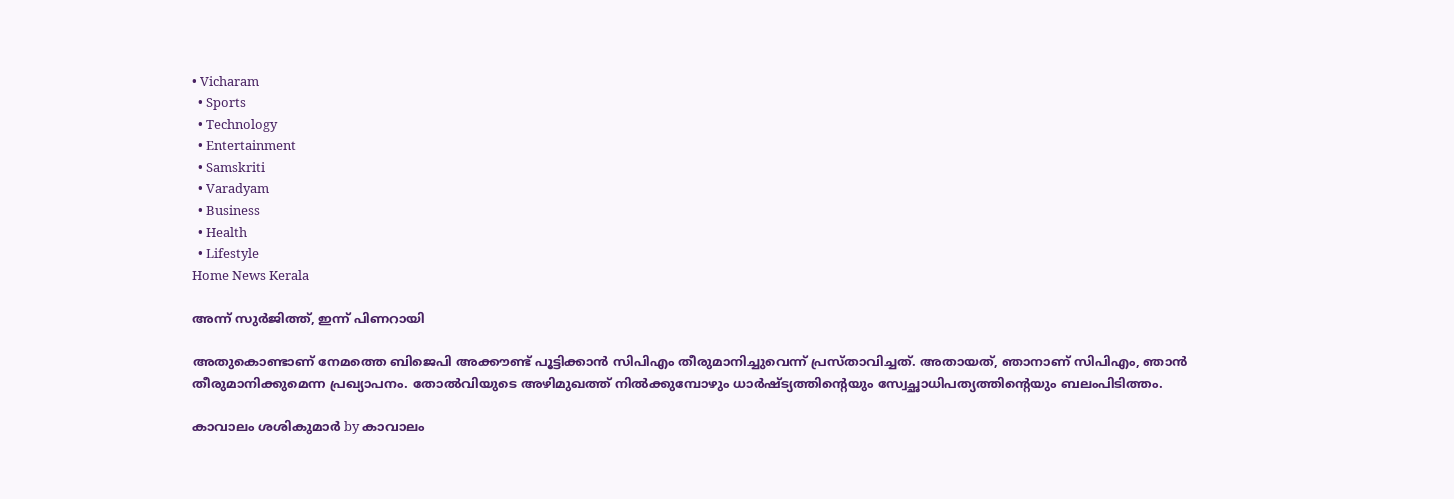• Vicharam
  • Sports
  • Technology
  • Entertainment
  • Samskriti
  • Varadyam
  • Business
  • Health
  • Lifestyle
Home News Kerala

അന്ന് സുര്‍ജിത്ത്, ഇന്ന് പിണറായി

അതുകൊണ്ടാണ് നേമത്തെ ബിജെപി അക്കൗണ്ട് പൂട്ടിക്കാന്‍ സിപിഎം തീരുമാനിച്ചുവെന്ന് പ്രസ്താവിച്ചത്. അതായത്, ഞാനാണ് സിപിഎം, ഞാന്‍ തീരുമാനിക്കുമെന്ന പ്രഖ്യാപനം. തോല്‍വിയുടെ അഴിമുഖത്ത് നില്‍ക്കുമ്പോഴും ധാര്‍ഷ്ട്യത്തിന്റെയും സ്വേച്ഛാധിപത്യത്തിന്റെയും ബലംപിടിത്തം.

കാവാലം ശശികുമാര്‍ by കാവാലം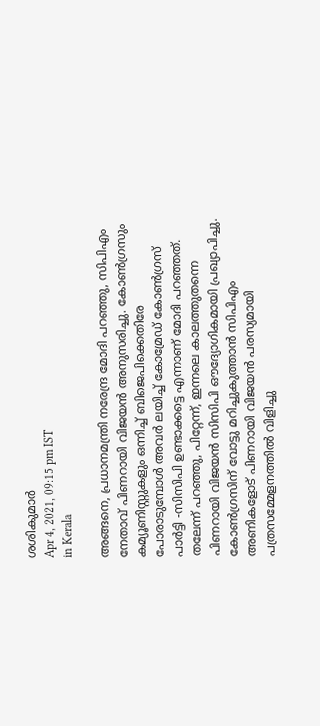ശശികുമാര്‍
Apr 4, 2021, 09:15 pm IST
in Kerala

അങ്ങനെ, പ്രധാനമന്ത്രി നരേന്ദ്ര മോദി പറഞ്ഞു, സിപിഎം നേതാവ് പിണറായി വിജയന്‍ അനുസരിച്ചു. കോണ്‍ഗ്രസും കമ്യൂണിസ്റ്റുകളും ഒന്നിച്ച് ബിജെപിക്കെതിരേ പോരാടുമ്പോള്‍ അവര്‍ ലയിച്ച് കോമ്രേഡ് കോണ്‍ഗ്രസ് പാര്‍ട്ടി -സിസിപി ഉണ്ടാക്കട്ടെ എന്നാണ് മോദി പറഞ്ഞത്. തലേന്ന് പറഞ്ഞു, പിറ്റേന്ന്, ഇന്നലെ കാലത്തുതന്നെ പിണറായി വിജയന്‍ സിസിപി ഔദ്യോഗികമായി പ്രഖ്യാപിച്ചു. കോണ്‍ഗ്രസിന് വോട്ടു മറിച്ചുകുത്താന്‍ സിപിഎം അണികളോട് പിണറായി വിജയന്‍ പരസ്യമായി പത്രസമ്മേളനത്തില്‍ വിളിച്ചു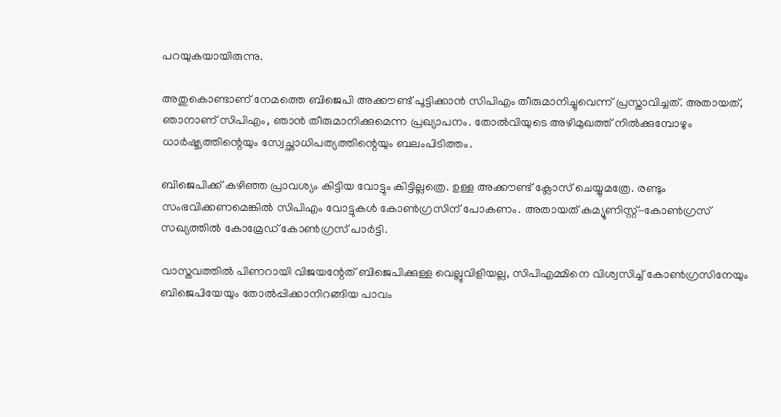പറയുകയായിരുന്നു.

അതുകൊണ്ടാണ് നേമത്തെ ബിജെപി അക്കൗണ്ട് പൂട്ടിക്കാന്‍ സിപിഎം തീരുമാനിച്ചുവെന്ന് പ്രസ്താവിച്ചത്. അതായത്, ഞാനാണ് സിപിഎം, ഞാന്‍ തീരുമാനിക്കുമെന്ന പ്രഖ്യാപനം. തോല്‍വിയുടെ അഴിമുഖത്ത് നില്‍ക്കുമ്പോഴും ധാര്‍ഷ്ട്യത്തിന്റെയും സ്വേച്ഛാധിപത്യത്തിന്റെയും ബലംപിടിത്തം.

ബിജെപിക്ക് കഴിഞ്ഞ പ്രാവശ്യം കിട്ടിയ വോട്ടും കിട്ടില്ലത്രെ. ഉള്ള അക്കൗണ്ട് ക്ലോസ് ചെയ്യുമത്രേ. രണ്ടും സംഭവിക്കണമെങ്കില്‍ സിപിഎം വോട്ടുകള്‍ കോണ്‍ഗ്രസിന് പോകണം. അതായത് കമ്യൂണിസ്റ്റ്-കോണ്‍ഗ്രസ് സഖ്യത്തില്‍ കോമ്രേഡ് കോണ്‍ഗ്രസ് പാര്‍ട്ടി.

വാസ്തവത്തില്‍ പിണറായി വിജയന്റേത് ബിജെപിക്കുള്ള വെല്ലുവിളിയല്ല, സിപിഎമ്മിനെ വിശ്വസിച്ച് കോണ്‍ഗ്രസിനേയും ബിജെപിയേയും തോല്‍പ്പിക്കാനിറങ്ങിയ പാവം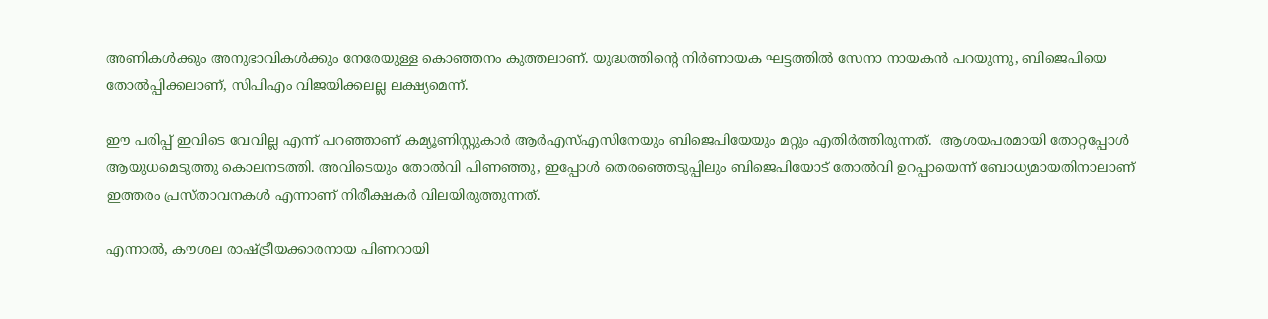അണികള്‍ക്കും അനുഭാവികള്‍ക്കും നേരേയുള്ള കൊഞ്ഞനം കുത്തലാണ്. യുദ്ധത്തിന്റെ നിര്‍ണായക ഘട്ടത്തില്‍ സേനാ നായകന്‍ പറയുന്നു, ബിജെപിയെ തോല്‍പ്പിക്കലാണ്, സിപിഎം വിജയിക്കലല്ല ലക്ഷ്യമെന്ന്.

ഈ പരിപ്പ് ഇവിടെ വേവില്ല എന്ന് പറഞ്ഞാണ് കമ്യൂണിസ്റ്റുകാര്‍ ആര്‍എസ്എസിനേയും ബിജെപിയേയും മറ്റും എതിര്‍ത്തിരുന്നത്.  ആശയപരമായി തോറ്റപ്പോള്‍ ആയുധമെടുത്തു കൊലനടത്തി. അവിടെയും തോല്‍വി പിണഞ്ഞു, ഇപ്പോള്‍ തെരഞ്ഞെടുപ്പിലും ബിജെപിയോട് തോല്‍വി ഉറപ്പായെന്ന് ബോധ്യമായതിനാലാണ് ഇത്തരം പ്രസ്താവനകള്‍ എന്നാണ് നിരീക്ഷകര്‍ വിലയിരുത്തുന്നത്.

എന്നാല്‍, കൗശല രാഷ്‌ട്രീയക്കാരനായ പിണറായി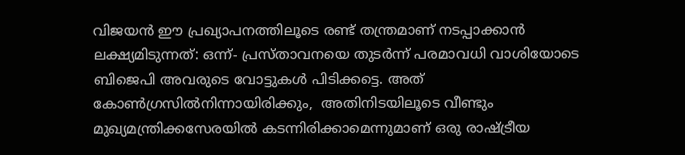വിജയന്‍ ഈ പ്രഖ്യാപനത്തിലൂടെ രണ്ട് തന്ത്രമാണ് നടപ്പാക്കാന്‍ ലക്ഷ്യമിടുന്നത്: ഒന്ന്- പ്രസ്താവനയെ തുടര്‍ന്ന് പരമാവധി വാശിയോടെ ബിജെപി അവരുടെ വോട്ടുകള്‍ പിടിക്കട്ടെ. അത് കോണ്‍ഗ്രസില്‍നിന്നായിരിക്കും,  അതിനിടയിലൂടെ വീണ്ടും മുഖ്യമന്ത്രിക്കസേരയില്‍ കടന്നിരിക്കാമെന്നുമാണ് ഒരു രാഷ്‌ട്രീയ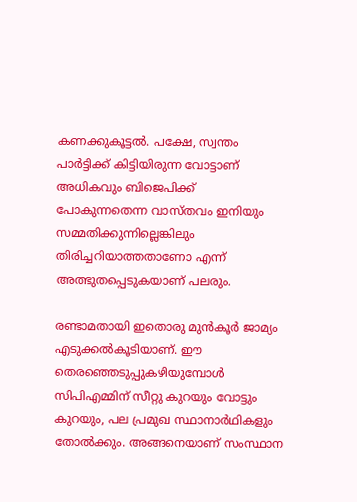കണക്കുകൂട്ടല്‍. പക്ഷേ, സ്വന്തം പാര്‍ട്ടിക്ക് കിട്ടിയിരുന്ന വോട്ടാണ് അധികവും ബിജെപിക്ക് പോകുന്നതെന്ന വാസ്തവം ഇനിയും സമ്മതിക്കുന്നില്ലെങ്കിലും തിരിച്ചറിയാത്തതാണോ എന്ന് അത്ഭുതപ്പെടുകയാണ് പലരും.

രണ്ടാമതായി ഇതൊരു മുന്‍കൂര്‍ ജാമ്യം എടുക്കല്‍കൂടിയാണ്. ഈ തെരഞ്ഞെടുപ്പുകഴിയുമ്പോള്‍ സിപിഎമ്മിന് സീറ്റു കുറയും വോട്ടും കുറയും, പല പ്രമുഖ സ്ഥാനാര്‍ഥികളും തോല്‍ക്കും. അങ്ങനെയാണ് സംസ്ഥാന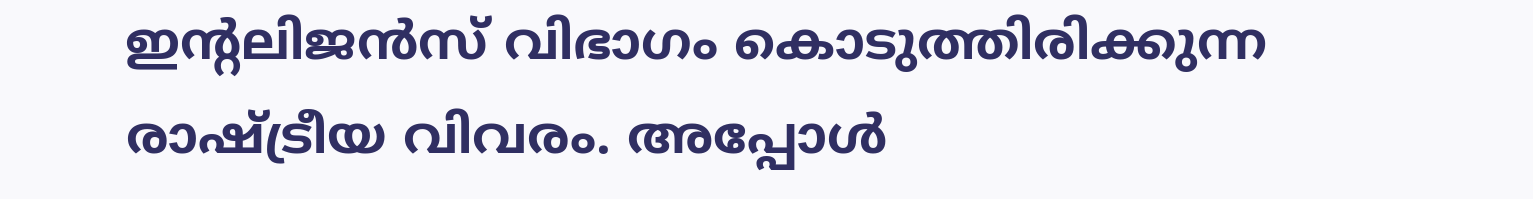ഇന്റലിജന്‍സ് വിഭാഗം കൊടുത്തിരിക്കുന്ന രാഷ്‌ട്രീയ വിവരം. അപ്പോള്‍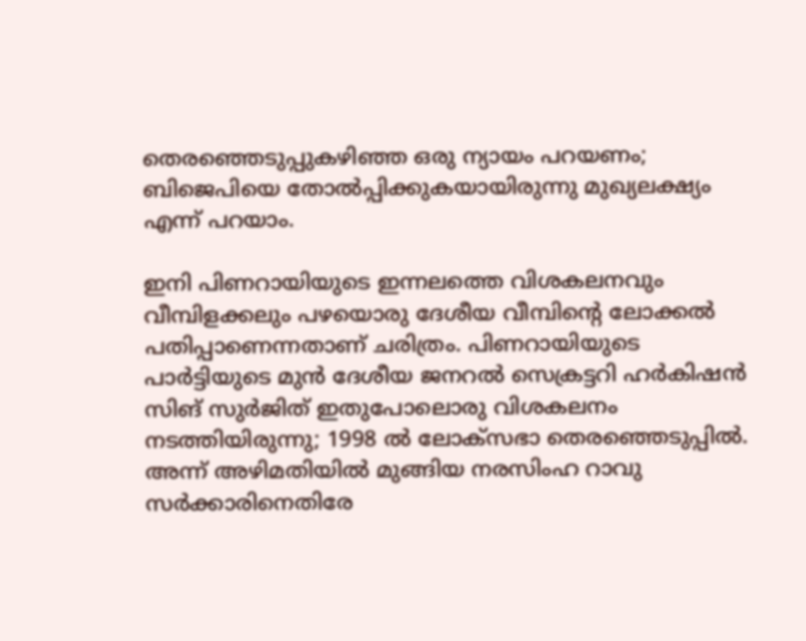തെരഞ്ഞെടുപ്പുകഴിഞ്ഞ ഒരു ന്യായം പറയണം; ബിജെപിയെ തോല്‍പ്പിക്കുകയായിരുന്നു മുഖ്യലക്ഷ്യം എന്ന് പറയാം.

ഇനി പിണറായിയുടെ ഇന്നലത്തെ വിശകലനവും വീമ്പിളക്കലും പഴയൊരു ദേശീയ വീമ്പിന്റെ ലോക്കല്‍ പതിപ്പാണെന്നതാണ് ചരിത്രം. പിണറായിയുടെ പാര്‍ട്ടിയുടെ മുന്‍ ദേശീയ ജനറല്‍ സെക്രട്ടറി ഹര്‍കിഷന്‍ സിങ് സുര്‍ജിത് ഇതുപോലൊരു വിശകലനം നടത്തിയിരുന്നു; 1998 ല്‍ ലോക്സഭാ തെരഞ്ഞെടുപ്പില്‍. അന്ന് അഴിമതിയില്‍ മുങ്ങിയ നരസിംഹ റാവു സര്‍ക്കാരിനെതിരേ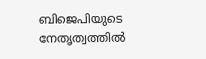ബിജെപിയുടെ നേതൃത്വത്തില്‍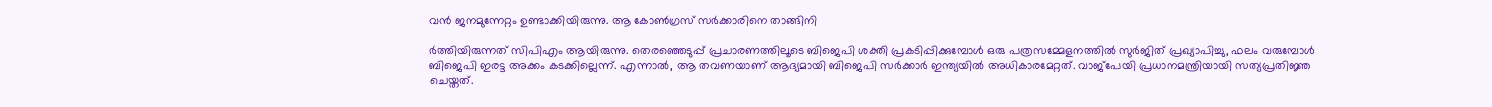വന്‍ ജനമുന്നേറ്റം ഉണ്ടാക്കിയിരുന്നു. ആ കോണ്‍ഗ്രസ് സര്‍ക്കാരിനെ താങ്ങിനി

ര്‍ത്തിയിരുന്നത് സിപിഎം ആയിരുന്നു. തെരഞ്ഞെടുപ്പ് പ്രചാരണത്തിലൂടെ ബിജെപി ശക്തി പ്രകടിപ്പിക്കുമ്പോള്‍ ഒരു പത്രസമ്മേളനത്തില്‍ സുര്‍ജിത് പ്രഖ്യാപിച്ചു, ഫലം വരുമ്പോള്‍ ബിജെപി ഇരട്ട അക്കം കടക്കില്ലെന്ന്. എന്നാല്‍, ആ തവണയാണ് ആദ്യമായി ബിജെപി സര്‍ക്കാര്‍ ഇന്ത്യയില്‍ അധികാരമേറ്റത്. വാജ്പേയി പ്രധാനമന്ത്രിയായി സത്യപ്രതിജ്ഞ ചെയ്തത്.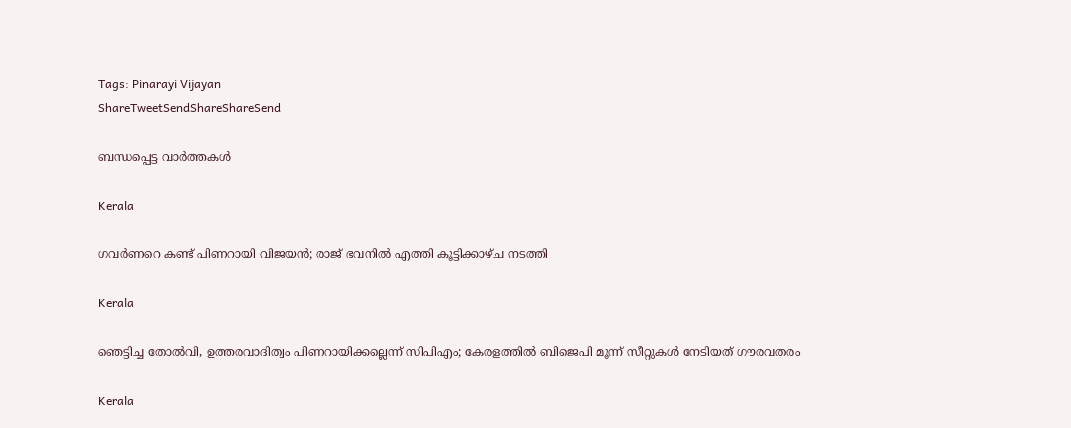Tags: Pinarayi Vijayan
ShareTweetSendShareShareSend

ബന്ധപ്പെട്ട വാര്‍ത്തകള്‍

Kerala

ഗവര്‍ണറെ കണ്ട് പിണറായി വിജയൻ; രാജ് ഭവനില്‍ എത്തി കൂട്ടിക്കാഴ്ച നടത്തി

Kerala

ഞെട്ടിച്ച തോല്‍വി, ഉത്തരവാദിത്വം പിണറായിക്കല്ലെന്ന് സിപിഎം; കേരളത്തില്‍ ബിജെപി മൂന്ന് സീറ്റുകള്‍ നേടിയത് ഗൗരവതരം

Kerala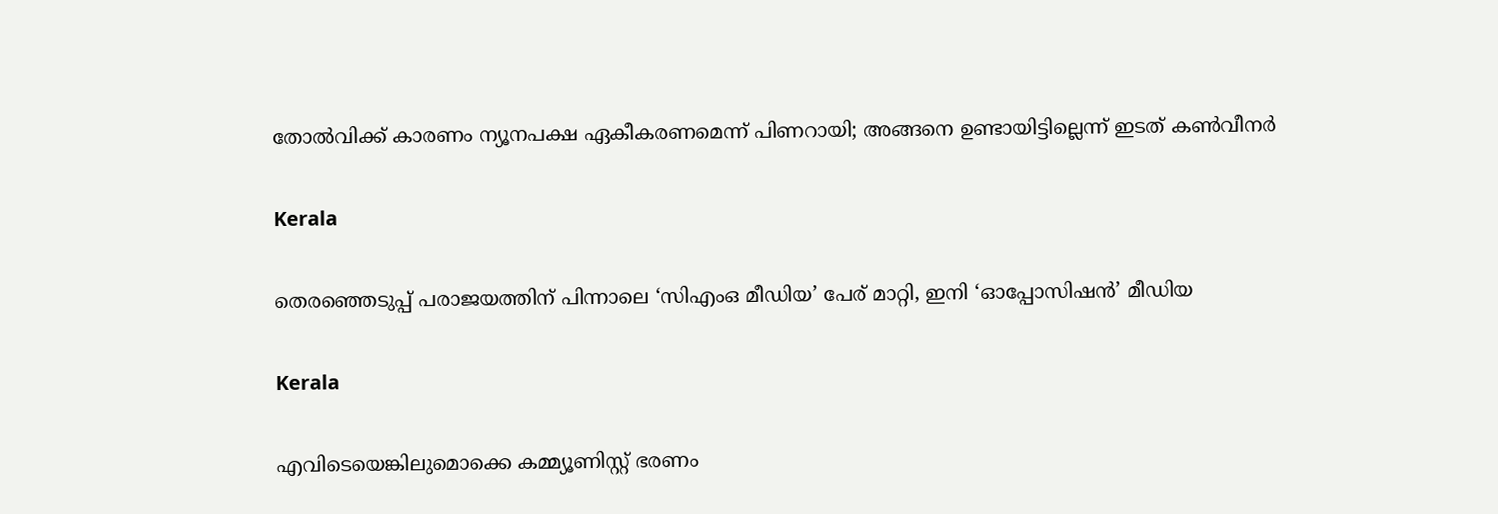തോല്‍വിക്ക് കാരണം ന്യൂനപക്ഷ ഏകീകരണമെന്ന് പിണറായി; അങ്ങനെ ഉണ്ടായിട്ടില്ലെന്ന് ഇടത് കണ്‍വീനര്‍

Kerala

തെരഞ്ഞെടുപ്പ് പരാജയത്തിന് പിന്നാലെ ‘സിഎംഒ മീഡിയ’ പേര് മാറ്റി, ഇനി ‘ഓപ്പോസിഷന്‍’ മീഡിയ

Kerala

എവിടെയെങ്കിലുമൊക്കെ കമ്മ്യൂണിസ്റ്റ് ഭരണം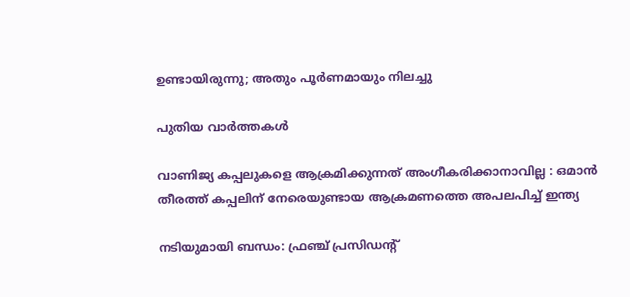ഉണ്ടായിരുന്നു; അതും പൂര്‍ണമായും നിലച്ചു

പുതിയ വാര്‍ത്തകള്‍

വാണിജ്യ കപ്പലുകളെ ആക്രമിക്കുന്നത് അംഗീകരിക്കാനാവില്ല : ഒമാൻ തീരത്ത് കപ്പലിന് നേരെയുണ്ടായ ആക്രമണത്തെ അപലപിച്ച് ഇന്ത്യ

നടിയുമായി ബന്ധം: ഫ്രഞ്ച് പ്രസിഡന്റ്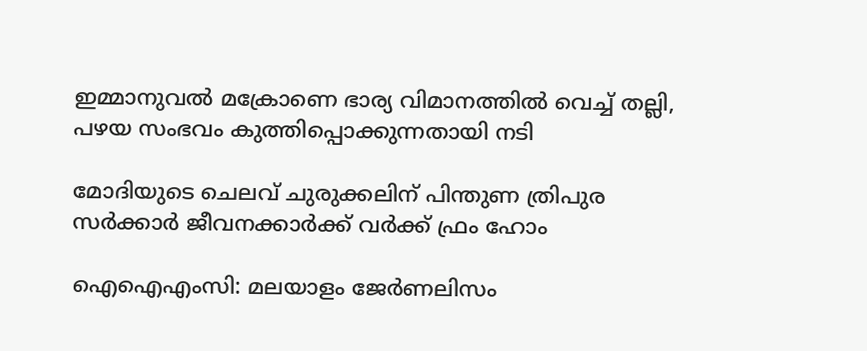ഇമ്മാനുവൽ മക്രോണെ ഭാര്യ വിമാനത്തില്‍ വെച്ച് തല്ലി, പഴയ സംഭവം കുത്തിപ്പൊക്കുന്നതായി നടി

മോദിയുടെ ചെലവ് ചുരുക്കലിന് പിന്തുണ ത്രിപുര സര്‍ക്കാര്‍ ജീവനക്കാര്‍ക്ക് വര്‍ക്ക് ഫ്രം ഹോം

ഐഐഎംസി: മലയാളം ജേര്‍ണലിസം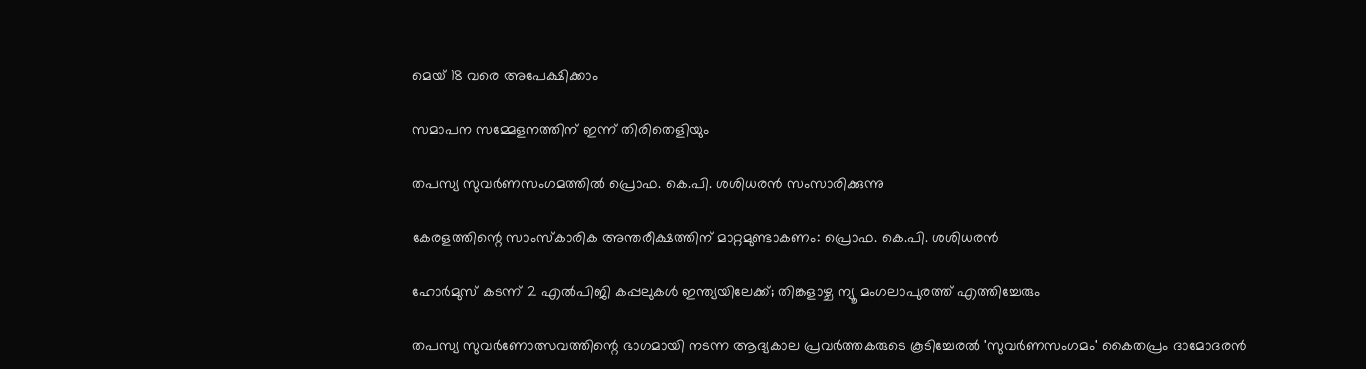മെയ് 18 വരെ അപേക്ഷിക്കാം

സമാപന സമ്മേളനത്തിന് ഇന്ന് തിരിതെളിയും

തപസ്യ സുവര്‍ണസംഗമത്തില്‍ പ്രൊഫ. കെ.പി. ശശിധരന്‍ സംസാരിക്കുന്നു

കേരളത്തിന്റെ സാംസ്‌കാരിക അന്തരീക്ഷത്തിന് മാറ്റമുണ്ടാകണം: പ്രൊഫ. കെ.പി. ശശിധരന്‍

ഹോർമുസ് കടന്ന് 2 എൽപിജി കപ്പലുകൾ ഇന്ത്യയിലേക്ക്; തിങ്കളാഴ്ച ന്യൂ മംഗലാപുരത്ത് എത്തിച്ചേരും

തപസ്യ സുവര്‍ണോത്സവത്തിന്റെ ഭാഗമായി നടന്ന ആദ്യകാല പ്രവര്‍ത്തകരുടെ കൂടിച്ചേരല്‍ 'സുവര്‍ണസംഗമം' കൈതപ്രം ദാമോദരന്‍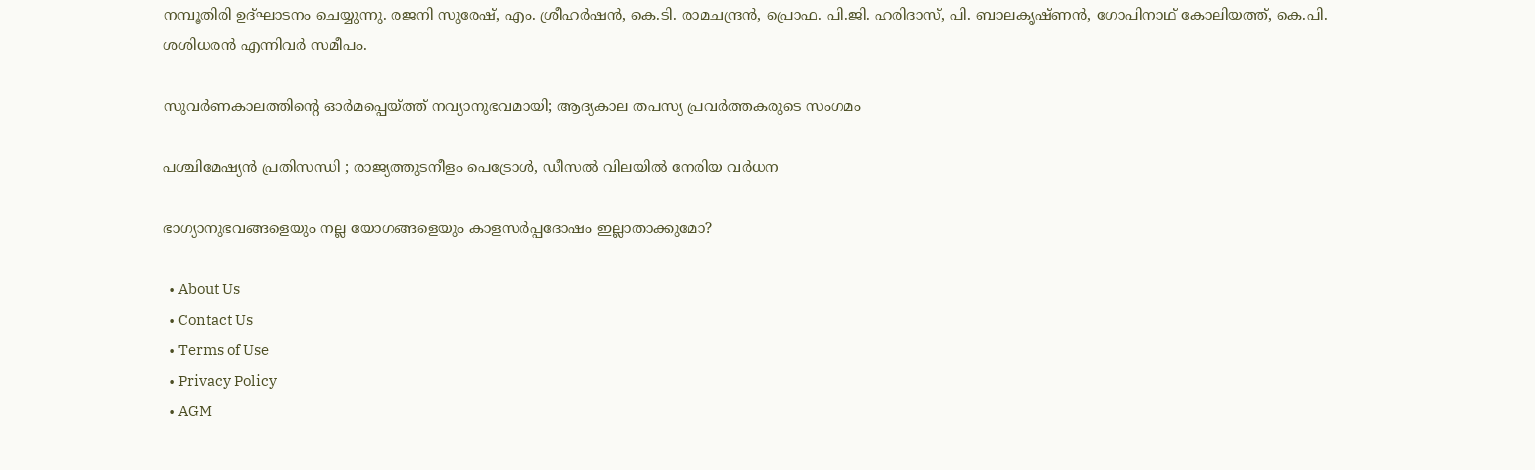നമ്പൂതിരി ഉദ്ഘാടനം ചെയ്യുന്നു. രജനി സുരേഷ്, എം. ശ്രീഹര്‍ഷന്‍, കെ.ടി. രാമചന്ദ്രന്‍, പ്രൊഫ. പി.ജി. ഹരിദാസ്, പി. ബാലകൃഷ്ണന്‍, ഗോപിനാഥ് കോലിയത്ത്, കെ.പി. ശശിധരന്‍ എന്നിവര്‍ സമീപം.

സുവര്‍ണകാലത്തിന്റെ ഓര്‍മപ്പെയ്‌ത്ത് നവ്യാനുഭവമായി; ആദ്യകാല തപസ്യ പ്രവര്‍ത്തകരുടെ സംഗമം

പശ്ചിമേഷ്യൻ പ്രതിസന്ധി ; രാജ്യത്തുടനീളം പെട്രോൾ, ഡീസൽ വിലയിൽ നേരിയ വർധന

ഭാഗ്യാനുഭവങ്ങളെയും നല്ല യോഗങ്ങളെയും കാളസര്‍പ്പദോഷം ഇല്ലാതാക്കുമോ?

  • About Us
  • Contact Us
  • Terms of Use
  • Privacy Policy
  • AGM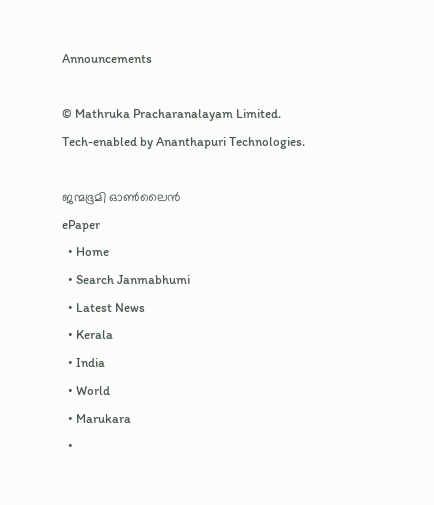Announcements

© Mathruka Pracharanalayam Limited.
Tech-enabled by Ananthapuri Technologies.

ജന്മഭൂമി ഓണ്‍ലൈന്‍
ePaper
  • Home
  • Search Janmabhumi
  • Latest News
  • Kerala
  • India
  • World
  • Marukara
  •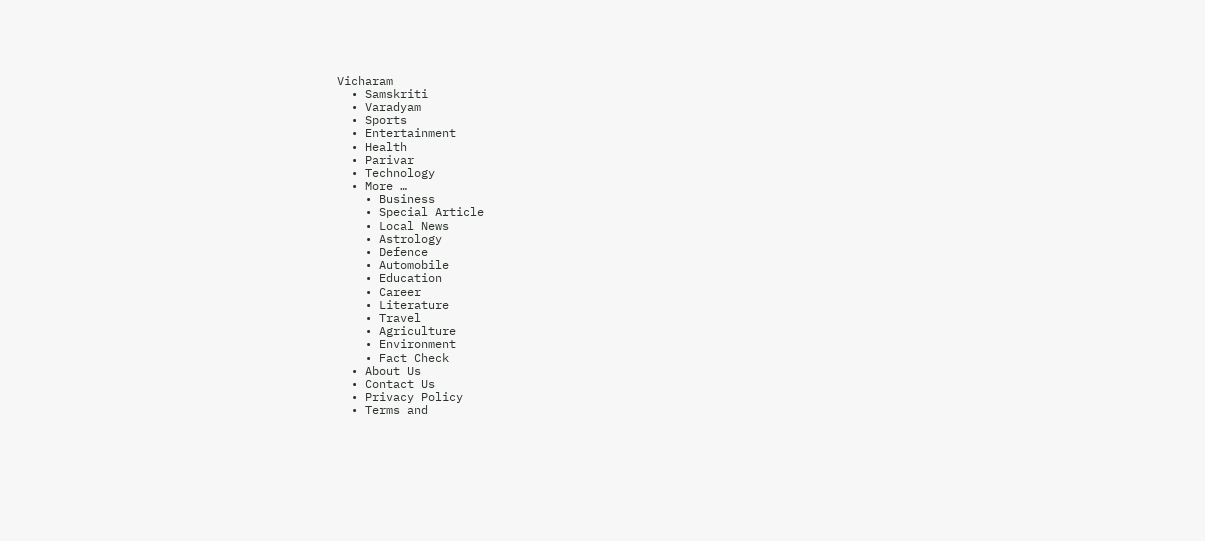Vicharam
  • Samskriti
  • Varadyam
  • Sports
  • Entertainment
  • Health
  • Parivar
  • Technology
  • More …
    • Business
    • Special Article
    • Local News
    • Astrology
    • Defence
    • Automobile
    • Education
    • Career
    • Literature
    • Travel
    • Agriculture
    • Environment
    • Fact Check
  • About Us
  • Contact Us
  • Privacy Policy
  • Terms and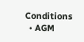Conditions
  • AGM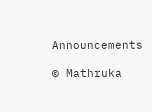Announcements

© Mathruka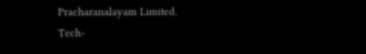Pracharanalayam Limited.
Tech-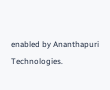enabled by Ananthapuri Technologies.